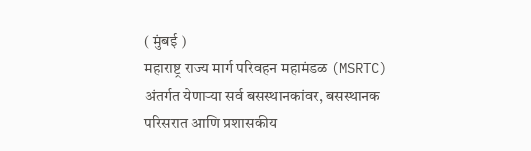( मुंबई )
महाराष्ट्र राज्य मार्ग परिवहन महामंडळ (MSRTC) अंतर्गत येणाऱ्या सर्व बसस्थानकांवर, बसस्थानक परिसरात आणि प्रशासकीय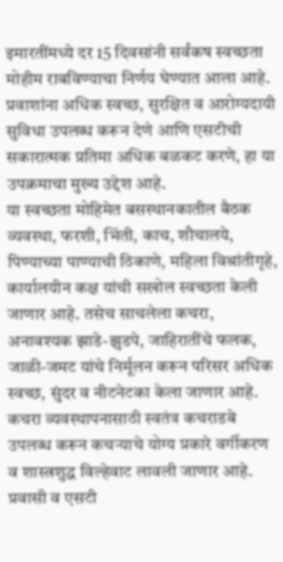इमारतींमध्ये दर 15 दिवसांनी सर्वंकष स्वच्छता मोहीम राबविण्याचा निर्णय घेण्यात आला आहे. प्रवाशांना अधिक स्वच्छ, सुरक्षित व आरोग्यदायी सुविधा उपलब्ध करून देणे आणि एसटीची सकारात्मक प्रतिमा अधिक बळकट करणे, हा या उपक्रमाचा मुख्य उद्देश आहे.
या स्वच्छता मोहिमेत बसस्थानकातील बैठक व्यवस्था, फरशी, भिंती, काच, शौचालये, पिण्याच्या पाण्याची ठिकाणे, महिला विश्रांतीगृहे, कार्यालयीन कक्ष यांची सखोल स्वच्छता केली जाणार आहे. तसेच साचलेला कचरा, अनावश्यक झाडे-झुडपे, जाहिरातींचे फलक, जाळी-जमट यांचे निर्मूलन करून परिसर अधिक स्वच्छ, सुंदर व नीटनेटका केला जाणार आहे.
कचरा व्यवस्थापनासाठी स्वतंत्र कचराडबे उपलब्ध करून कचऱ्याचे योग्य प्रकारे वर्गीकरण व शास्त्रशुद्ध विल्हेवाट लावली जाणार आहे. प्रवासी व एसटी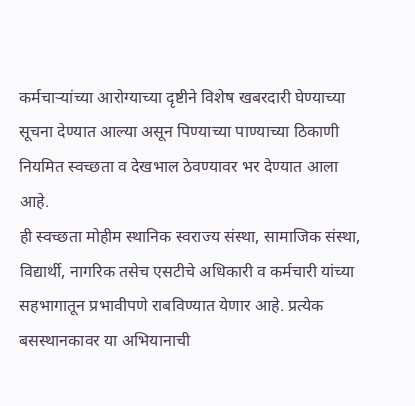कर्मचाऱ्यांच्या आरोग्याच्या दृष्टीने विशेष खबरदारी घेण्याच्या सूचना देण्यात आल्या असून पिण्याच्या पाण्याच्या ठिकाणी नियमित स्वच्छता व देखभाल ठेवण्यावर भर देण्यात आला आहे.
ही स्वच्छता मोहीम स्थानिक स्वराज्य संस्था, सामाजिक संस्था, विद्यार्थी, नागरिक तसेच एसटीचे अधिकारी व कर्मचारी यांच्या सहभागातून प्रभावीपणे राबविण्यात येणार आहे. प्रत्येक बसस्थानकावर या अभियानाची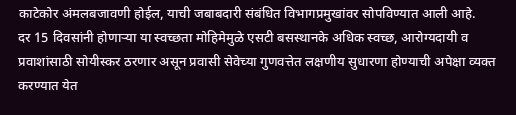काटेकोर अंमलबजावणी होईल, याची जबाबदारी संबंधित विभागप्रमुखांवर सोपविण्यात आली आहे.
दर 15 दिवसांनी होणाऱ्या या स्वच्छता मोहिमेमुळे एसटी बसस्थानके अधिक स्वच्छ, आरोग्यदायी व प्रवाशांसाठी सोयीस्कर ठरणार असून प्रवासी सेवेच्या गुणवत्तेत लक्षणीय सुधारणा होण्याची अपेक्षा व्यक्त करण्यात येत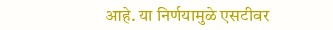आहे. या निर्णयामुळे एसटीवर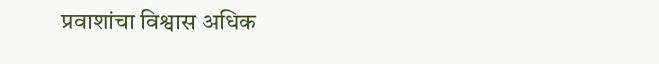प्रवाशांचा विश्वास अधिक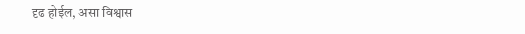दृढ होईल, असा विश्वास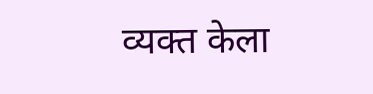व्यक्त केला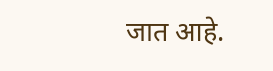जात आहे.